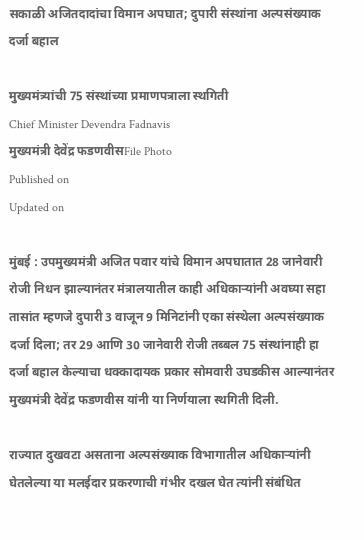सकाळी अजितदादांचा विमान अपघात; दुपारी संस्थांना अल्पसंख्याक दर्जा बहाल

मुख्यमंत्र्यांची 75 संस्थांच्या प्रमाणपत्राला स्थगिती
Chief Minister Devendra Fadnavis
मुख्यमंत्री देवेंद्र फडणवीसFile Photo
Published on
Updated on

मुंबई : उपमुख्यमंत्री अजित पवार यांचे विमान अपघातात 28 जानेवारी रोजी निधन झाल्यानंतर मंत्रालयातील काही अधिकार्‍यांनी अवघ्या सहा तासांत म्हणजे दुपारी 3 वाजून 9 मिनिटांनी एका संस्थेला अल्पसंख्याक दर्जा दिला; तर 29 आणि 30 जानेवारी रोजी तब्बल 75 संस्थांनाही हा दर्जा बहाल केल्याचा धक्कादायक प्रकार सोमवारी उघडकीस आल्यानंतर मुख्यमंत्री देवेंद्र फडणवीस यांनी या निर्णयाला स्थगिती दिली.

राज्यात दुखवटा असताना अल्पसंख्याक विभागातील अधिकार्‍यांनी घेतलेल्या या मलईदार प्रकरणाची गंभीर दखल घेत त्यांनी संबंधित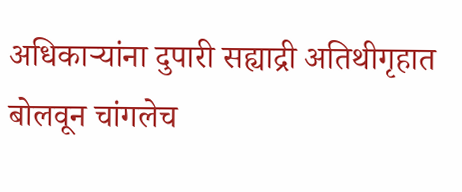अधिकार्‍यांना दुपारी सह्याद्री अतिथीगृहात बोलवून चांगलेच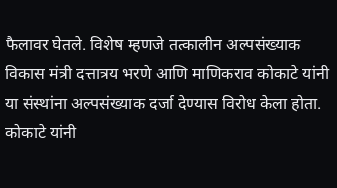फैलावर घेतले. विशेष म्हणजे तत्कालीन अल्पसंख्याक विकास मंत्री दत्तात्रय भरणे आणि माणिकराव कोकाटे यांनी या संस्थांना अल्पसंख्याक दर्जा देण्यास विरोध केला होता. कोकाटे यांनी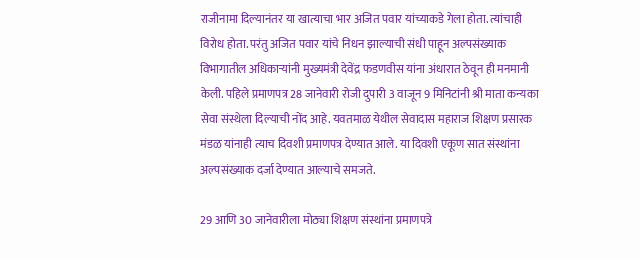राजीनामा दिल्यानंतर या खात्याचा भार अजित पवार यांच्याकडे गेला होता. त्यांचाही विरोध होता. परंतु अजित पवार यांचे निधन झाल्याची संधी पाहून अल्पसंख्याक विभागातील अधिकार्‍यांनी मुख्यमंत्री देवेंद्र फडणवीस यांना अंधारात ठेवून ही मनमानी केली. पहिले प्रमाणपत्र 28 जानेवारी रोजी दुपारी 3 वाजून 9 मिनिटांनी श्री माता कन्यका सेवा संस्थेला दिल्याची नोंद आहे. यवतमाळ येथील सेवादास महाराज शिक्षण प्रसारक मंडळ यांनाही त्याच दिवशी प्रमाणपत्र देण्यात आले. या दिवशी एकूण सात संस्थांना अल्पसंख्याक दर्जा देण्यात आल्याचे समजते.

29 आणि 30 जानेवारीला मोठ्या शिक्षण संस्थांना प्रमाणपत्रे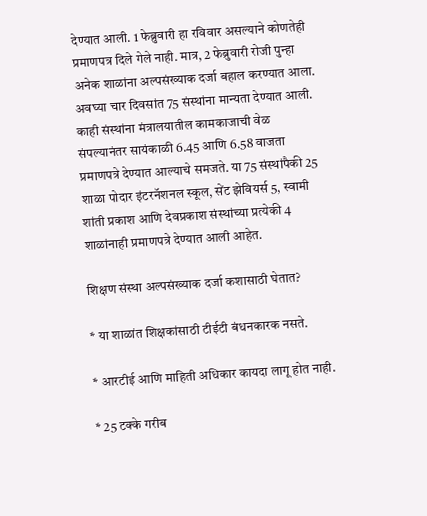देण्यात आली. 1 फेब्रुवारी हा रविवार असल्याने कोणतेही प्रमाणपत्र दिले गेले नाही. मात्र, 2 फेब्रुवारी रोजी पुन्हा अनेक शाळांना अल्पसंख्याक दर्जा बहाल करण्यात आला. अवघ्या चार दिवसांत 75 संस्थांना मान्यता देण्यात आली. काही संस्थांना मंत्रालयातील कामकाजाची वेळ संपल्यानंतर सायंकाळी 6.45 आणि 6.58 वाजता प्रमाणपत्रे देण्यात आल्याचे समजते. या 75 संस्थांपैकी 25 शाळा पोदार इंटरनॅशनल स्कूल, सेंट झेवियर्स 5, स्वामी शांती प्रकाश आणि देवप्रकाश संस्थांच्या प्रत्येकी 4 शाळांनाही प्रमाणपत्रे देण्यात आली आहेत.

शिक्षण संस्था अल्पसंख्याक दर्जा कशासाठी घेतात?

* या शाळांत शिक्षकांसाठी टीईटी बंधनकारक नसते.

* आरटीई आणि माहिती अधिकार कायदा लागू होत नाही.

* 25 टक्के गरीब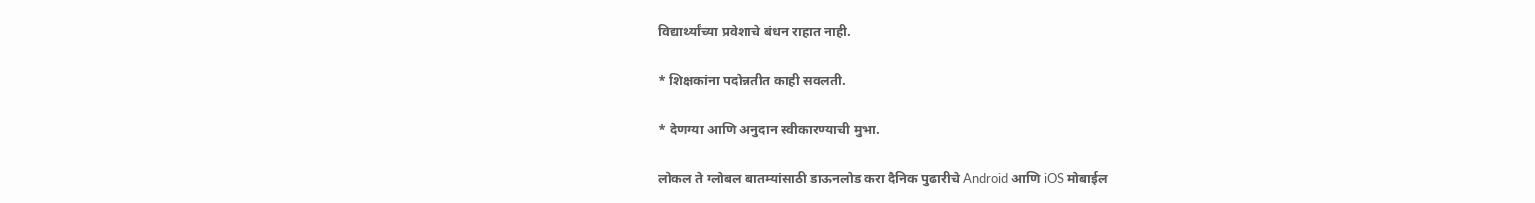विद्यार्थ्यांच्या प्रवेशाचे बंधन राहात नाही.

* शिक्षकांना पदोन्नतीत काही सवलती.

* देणग्या आणि अनुदान स्वीकारण्याची मुभा.

लोकल ते ग्लोबल बातम्यांसाठी डाऊनलोड करा दैनिक पुढारीचे Android आणि iOS मोबाईल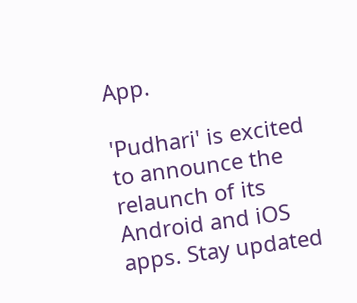App.

'Pudhari' is excited to announce the relaunch of its Android and iOS apps. Stay updated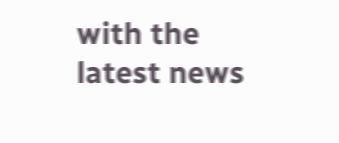with the latest news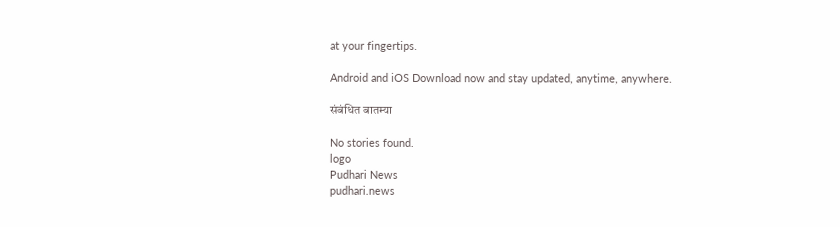at your fingertips.

Android and iOS Download now and stay updated, anytime, anywhere.

संबंधित बातम्या

No stories found.
logo
Pudhari News
pudhari.news